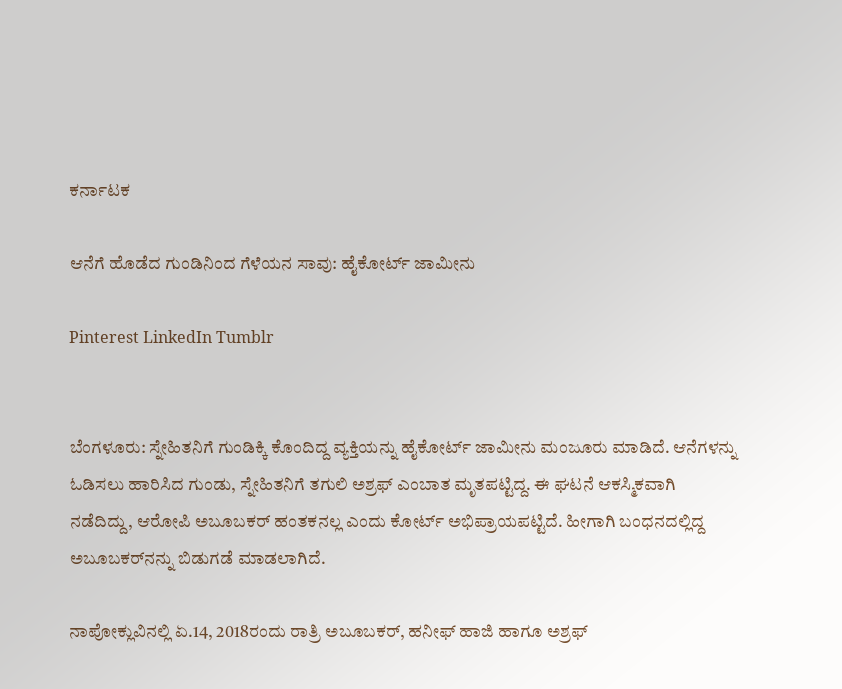ಕರ್ನಾಟಕ

ಆನೆಗೆ ಹೊಡೆದ ಗುಂಡಿನಿಂದ ಗೆಳೆಯನ ಸಾವು: ಹೈಕೋರ್ಟ್‌ ಜಾಮೀನು

Pinterest LinkedIn Tumblr


ಬೆಂಗಳೂರು: ಸ್ನೇಹಿತನಿಗೆ ಗುಂಡಿಕ್ಕಿ ಕೊಂದಿದ್ದ ವ್ಯಕ್ತಿಯನ್ನು ಹೈಕೋರ್ಟ್‌ ಜಾಮೀನು ಮಂಜೂರು ಮಾಡಿದೆ. ಆನೆಗಳನ್ನು ಓಡಿಸಲು ಹಾರಿಸಿದ ಗುಂಡು, ಸ್ನೇಹಿತನಿಗೆ ತಗುಲಿ ಅಶ್ರಫ್‌ ಎಂಬಾತ ಮೃತಪಟ್ಟಿದ್ದ. ಈ ಘಟನೆ ಆಕಸ್ಮಿಕವಾಗಿ ನಡೆದಿದ್ದು, ಆರೋಪಿ ಅಬೂಬಕರ್‌ ಹಂತಕನಲ್ಲ ಎಂದು ಕೋರ್ಟ್‌ ಅಭಿಪ್ರಾಯಪಟ್ಟಿದೆ. ಹೀಗಾಗಿ ಬಂಧನದಲ್ಲಿದ್ದ ಅಬೂಬಕರ್‌ನನ್ನು ಬಿಡುಗಡೆ ಮಾಡಲಾಗಿದೆ.

ನಾಪೋಕ್ಲುವಿನಲ್ಲಿ ಏ.14, 2018ರಂದು ರಾತ್ರಿ ಅಬೂಬಕರ್‌, ಹನೀಫ್‌ ಹಾಜಿ ಹಾಗೂ ಅಶ್ರಫ್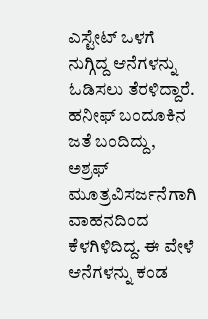ಎಸ್ಟೇಟ್‌ ಒಳಗೆ ನುಗ್ಗಿದ್ದ ಆನೆಗಳನ್ನು ಓಡಿಸಲು ತೆರಳಿದ್ದಾರೆ. ಹನೀಫ್‌ ಬಂದೂಕಿನ ಜತೆ ಬಂದಿದ್ದು, ಅಶ್ರಫ್‌ ಮೂತ್ರವಿಸರ್ಜನೆಗಾಗಿ ವಾಹನದಿಂದ ಕೆಳಗಿಳಿದಿದ್ದ. ಈ ವೇಳೆ ಆನೆಗಳನ್ನು ಕಂಡ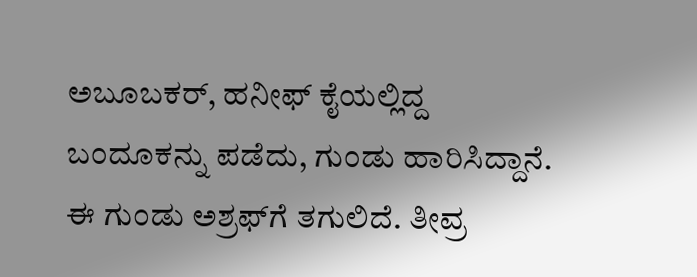ಅಬೂಬಕರ್‌, ಹನೀಫ್‌ ಕೈಯಲ್ಲಿದ್ದ ಬಂದೂಕನ್ನು ಪಡೆದು, ಗುಂಡು ಹಾರಿಸಿದ್ದಾನೆ. ಈ ಗುಂಡು ಅಶ್ರಫ್‌ಗೆ ತಗುಲಿದೆ. ತೀವ್ರ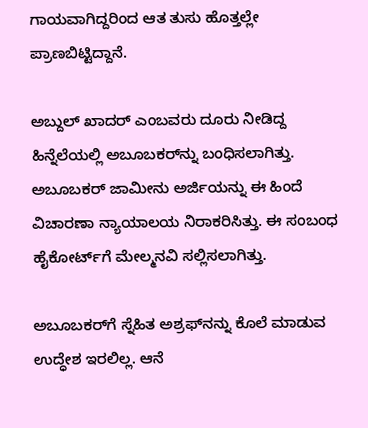ಗಾಯವಾಗಿದ್ದರಿಂದ ಆತ ತುಸು ಹೊತ್ತಲ್ಲೇ ಪ್ರಾಣಬಿಟ್ಟಿದ್ದಾನೆ.

ಅಬ್ದುಲ್‌ ಖಾದರ್‌ ಎಂಬವರು ದೂರು ನೀಡಿದ್ದ ಹಿನ್ನೆಲೆಯಲ್ಲಿ ಅಬೂಬಕರ್‌ನ್ನು ಬಂಧಿಸಲಾಗಿತ್ತು. ಅಬೂಬಕರ್‌ ಜಾಮೀನು ಅರ್ಜಿಯನ್ನು ಈ ಹಿಂದೆ ವಿಚಾರಣಾ ನ್ಯಾಯಾಲಯ ನಿರಾಕರಿಸಿತ್ತು. ಈ ಸಂಬಂಧ ಹೈಕೋರ್ಟ್‌ಗೆ ಮೇಲ್ಮನವಿ ಸಲ್ಲಿಸಲಾಗಿತ್ತು.

ಅಬೂಬಕರ್‌ಗೆ ಸ್ನೆಹಿತ ಅಶ್ರಫ್‌ನನ್ನು ಕೊಲೆ ಮಾಡುವ ಉದ್ಧೇಶ ಇರಲಿಲ್ಲ. ಆನೆ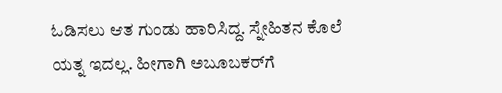ಓಡಿಸಲು ಆತ ಗುಂಡು ಹಾರಿಸಿದ್ದ. ಸ್ನೇಹಿತನ ಕೊಲೆ ಯತ್ನ ಇದಲ್ಲ. ಹೀಗಾಗಿ ಅಬೂಬಕರ್‌ಗೆ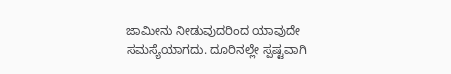ಜಾಮೀನು ನೀಡುವುದರಿಂದ ಯಾವುದೇ ಸಮಸ್ಯೆಯಾಗದು. ದೂರಿನಲ್ಲೇ ಸ್ಪಷ್ಟವಾಗಿ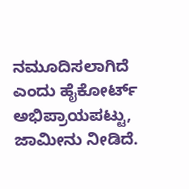ನಮೂದಿಸಲಾಗಿದೆ ಎಂದು ಹೈಕೋರ್ಟ್‌ ಅಭಿಪ್ರಾಯಪಟ್ಟು, ಜಾಮೀನು ನೀಡಿದೆ.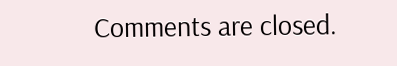Comments are closed.